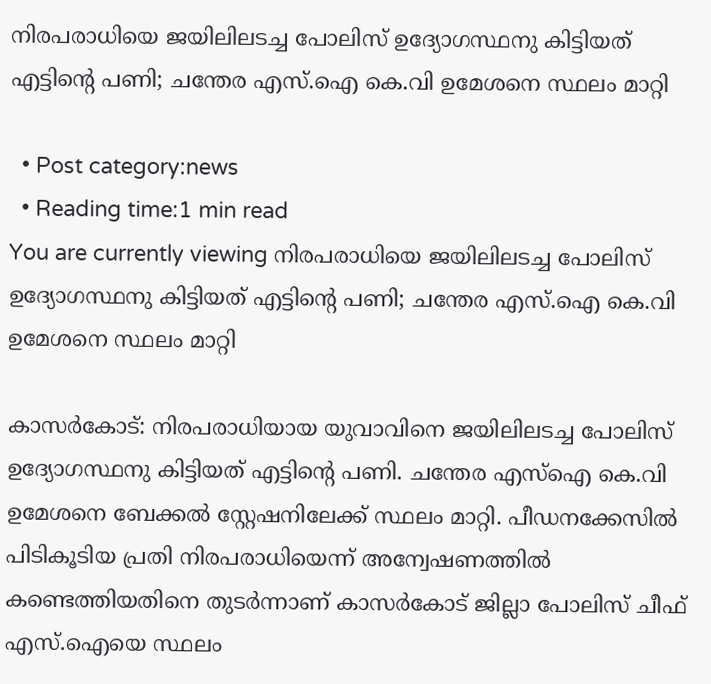നിരപരാധിയെ ജയിലിലടച്ച പോലിസ് ഉദ്യോഗസ്ഥനു കിട്ടിയത് എട്ടിന്റെ പണി; ചന്തേര എസ്.ഐ കെ.വി ഉമേശനെ സ്ഥലം മാറ്റി

  • Post category:news
  • Reading time:1 min read
You are currently viewing നിരപരാധിയെ ജയിലിലടച്ച പോലിസ് ഉദ്യോഗസ്ഥനു കിട്ടിയത് എട്ടിന്റെ പണി; ചന്തേര എസ്.ഐ കെ.വി ഉമേശനെ സ്ഥലം മാറ്റി

കാസര്‍കോട്: നിരപരാധിയായ യുവാവിനെ ജയിലിലടച്ച പോലിസ് ഉദ്യോഗസ്ഥനു കിട്ടിയത് എട്ടിന്റെ പണി. ചന്തേര എസ്ഐ കെ.വി ഉമേശനെ ബേക്കല്‍ സ്റ്റേഷനിലേക്ക് സ്ഥലം മാറ്റി. പീഡനക്കേസില്‍ പിടികൂടിയ പ്രതി നിരപരാധിയെന്ന് അന്വേഷണത്തില്‍ കണ്ടെത്തിയതിനെ തുടര്‍ന്നാണ് കാസര്‍കോട് ജില്ലാ പോലിസ് ചീഫ് എസ്.ഐയെ സ്ഥലം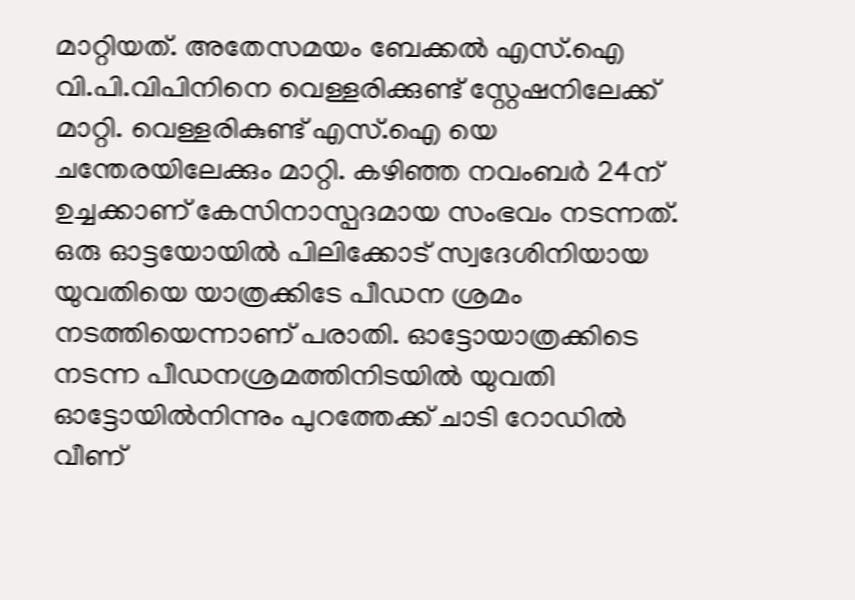മാറ്റിയത്. അതേസമയം ബേക്കല്‍ എസ്.ഐ വി.പി.വിപിനിനെ വെള്ളരിക്കുണ്ട് സ്റ്റേഷനിലേക്ക് മാറ്റി. വെള്ളരികുണ്ട് എസ്.ഐ യെ ചന്തേരയിലേക്കും മാറ്റി. കഴിഞ്ഞ നവംബര്‍ 24ന് ഉച്ചക്കാണ് കേസിനാസ്പദമായ സംഭവം നടന്നത്. ഒരു ഓട്ടയോയില്‍ പിലിക്കോട് സ്വദേശിനിയായ യുവതിയെ യാത്രക്കിടേ പീഡന ശ്രമം നടത്തിയെന്നാണ് പരാതി. ഓട്ടോയാത്രക്കിടെ നടന്ന പീഡനശ്രമത്തിനിടയില്‍ യുവതി ഓട്ടോയില്‍നിന്നും പുറത്തേക്ക് ചാടി റോഡില്‍ വീണ്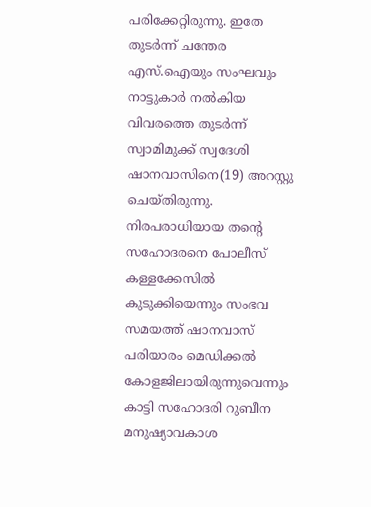പരിക്കേറ്റിരുന്നു. ഇതേ തുടര്‍ന്ന് ചന്തേര എസ്.ഐയും സംഘവും നാട്ടുകാര്‍ നല്‍കിയ വിവരത്തെ തുടര്‍ന്ന് സ്വാമിമുക്ക് സ്വദേശി ഷാനവാസിനെ(19) അറസ്റ്റു ചെയ്തിരുന്നു. നിരപരാധിയായ തന്റെ സഹോദരനെ പോലീസ് കള്ളക്കേസില്‍ കുടുക്കിയെന്നും സംഭവ സമയത്ത് ഷാനവാസ് പരിയാരം മെഡിക്കല്‍ കോളജിലായിരുന്നുവെന്നും കാട്ടി സഹോദരി റുബീന മനുഷ്യാവകാശ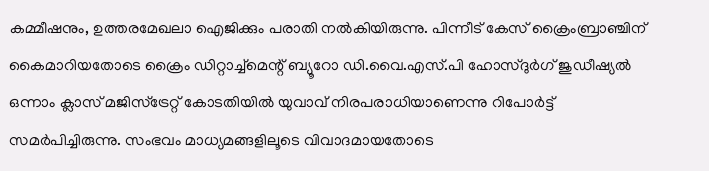കമ്മീഷനും, ഉത്തരമേഖലാ ഐജിക്കും പരാതി നല്‍കിയിരുന്നു. പിന്നീട് കേസ് ക്രൈംബ്രാഞ്ചിന് കൈമാറിയതോടെ ക്രൈം ഡിറ്റാച്ച്മെന്റ് ബ്യൂറോ ഡി.വൈ.എസ്.പി ഹോസ്ദുര്‍ഗ് ജുഡീഷ്യല്‍ ഒന്നാം ക്ലാസ് മജിസ്‌ട്രേറ്റ് കോടതിയില്‍ യുവാവ് നിരപരാധിയാണെന്നു റിപോര്‍ട്ട് സമര്‍പിച്ചിരുന്നു. സംഭവം മാധ്യമങ്ങളിലൂടെ വിവാദമായതോടെ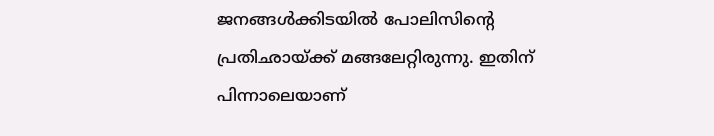ജനങ്ങള്‍ക്കിടയില്‍ പോലിസിന്റെ പ്രതിഛായ്ക്ക് മങ്ങലേറ്റിരുന്നു. ഇതിന് പിന്നാലെയാണ്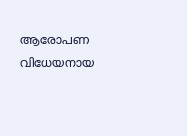ആരോപണ വിധേയനായ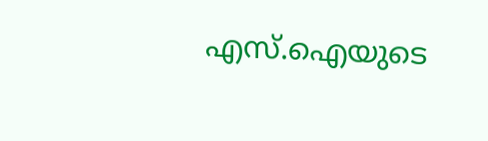എസ്.ഐയുടെ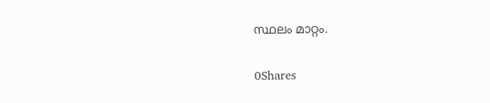സ്ഥലം മാറ്റം.

0Shares